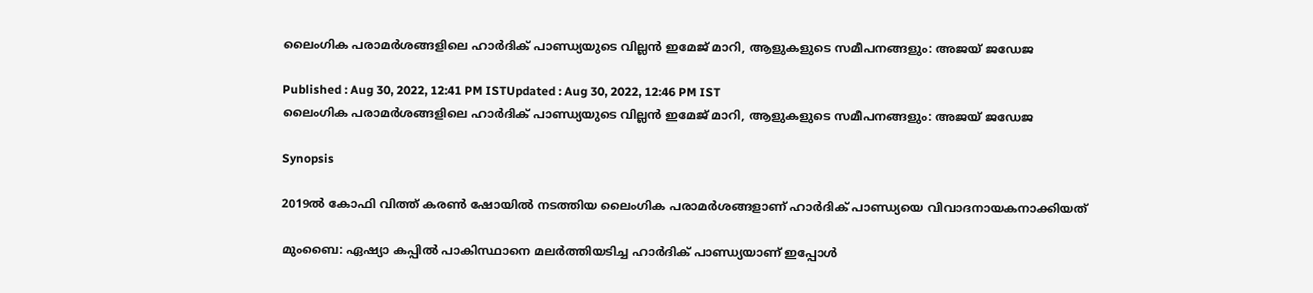ലൈംഗിക പരാമര്‍ശങ്ങളിലെ ഹാര്‍ദിക് പാണ്ഡ്യയുടെ വില്ലന്‍ ഇമേജ് മാറി, ആളുകളുടെ സമീപനങ്ങളും: അജയ് ജഡേജ

Published : Aug 30, 2022, 12:41 PM ISTUpdated : Aug 30, 2022, 12:46 PM IST
ലൈംഗിക പരാമര്‍ശങ്ങളിലെ ഹാര്‍ദിക് പാണ്ഡ്യയുടെ വില്ലന്‍ ഇമേജ് മാറി, ആളുകളുടെ സമീപനങ്ങളും: അജയ് ജഡേജ

Synopsis

2019ല്‍ കോഫി വിത്ത് കരണ്‍ ഷോയില്‍ നടത്തിയ ലൈംഗിക പരാമര്‍ശങ്ങളാണ് ഹാര്‍ദിക് പാണ്ഡ്യയെ വിവാദനായകനാക്കിയത്

മുംബൈ: ഏഷ്യാ കപ്പില്‍ പാകിസ്ഥാനെ മലര്‍ത്തിയടിച്ച ഹാര്‍ദിക് പാണ്ഡ്യയാണ് ഇപ്പോള്‍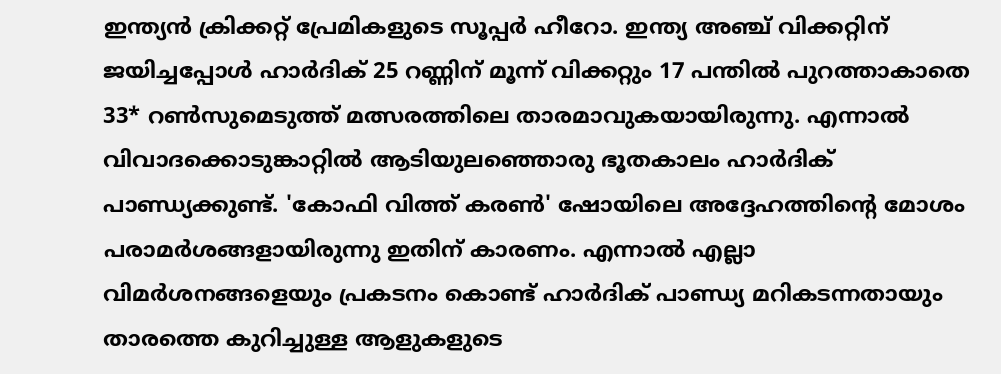ഇന്ത്യന്‍ ക്രിക്കറ്റ് പ്രേമികളുടെ സൂപ്പര്‍ ഹീറോ. ഇന്ത്യ അഞ്ച് വിക്കറ്റിന് ജയിച്ചപ്പോള്‍ ഹാര്‍ദിക് 25 റണ്ണിന് മൂന്ന് വിക്കറ്റും 17 പന്തില്‍ പുറത്താകാതെ 33* റണ്‍സുമെടുത്ത് മത്സരത്തിലെ താരമാവുകയായിരുന്നു. എന്നാല്‍ വിവാദക്കൊടുങ്കാറ്റില്‍ ആടിയുലഞ്ഞൊരു ഭൂതകാലം ഹാര്‍ദിക് പാണ്ഡ്യക്കുണ്ട്. 'കോഫി വിത്ത് കരണ്‍' ഷോയിലെ അദ്ദേഹത്തിന്‍റെ മോശം പരാമര്‍ശങ്ങളായിരുന്നു ഇതിന് കാരണം. എന്നാല്‍ എല്ലാ വിമര്‍ശനങ്ങളെയും പ്രകടനം കൊണ്ട് ഹാര്‍ദിക് പാണ്ഡ്യ മറികടന്നതായും താരത്തെ കുറിച്ചുള്ള ആളുകളുടെ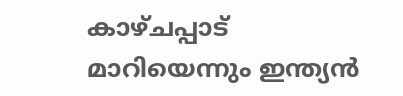കാഴ്‌ചപ്പാട് മാറിയെന്നും ഇന്ത്യന്‍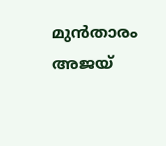മുന്‍താരം അജയ്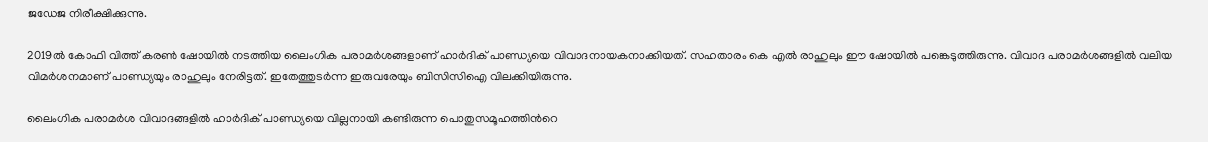ജഡേജ നിരീക്ഷിക്കുന്നു.

2019ല്‍ കോഫി വിത്ത് കരണ്‍ ഷോയില്‍ നടത്തിയ ലൈംഗിക പരാമര്‍ശങ്ങളാണ് ഹാര്‍ദിക് പാണ്ഡ്യയെ വിവാദനായകനാക്കിയത്. സഹതാരം കെ എല്‍ രാഹുലും ഈ ഷോയില്‍ പങ്കെടുത്തിരുന്നു. വിവാദ പരാമര്‍ശങ്ങളില്‍ വലിയ വിമര്‍ശനമാണ് പാണ്ഡ്യയും രാഹുലും നേരിട്ടത്. ഇതേത്തുടര്‍ന്ന ഇരുവരേയും ബിസിസിഐ വിലക്കിയിരുന്നു.

ലൈംഗിക പരാമര്‍ശ വിവാദങ്ങളില്‍ ഹാര്‍ദിക് പാണ്ഡ്യയെ വില്ലനായി കണ്ടിരുന്ന പൊതുസമൂഹത്തിന്‍റെ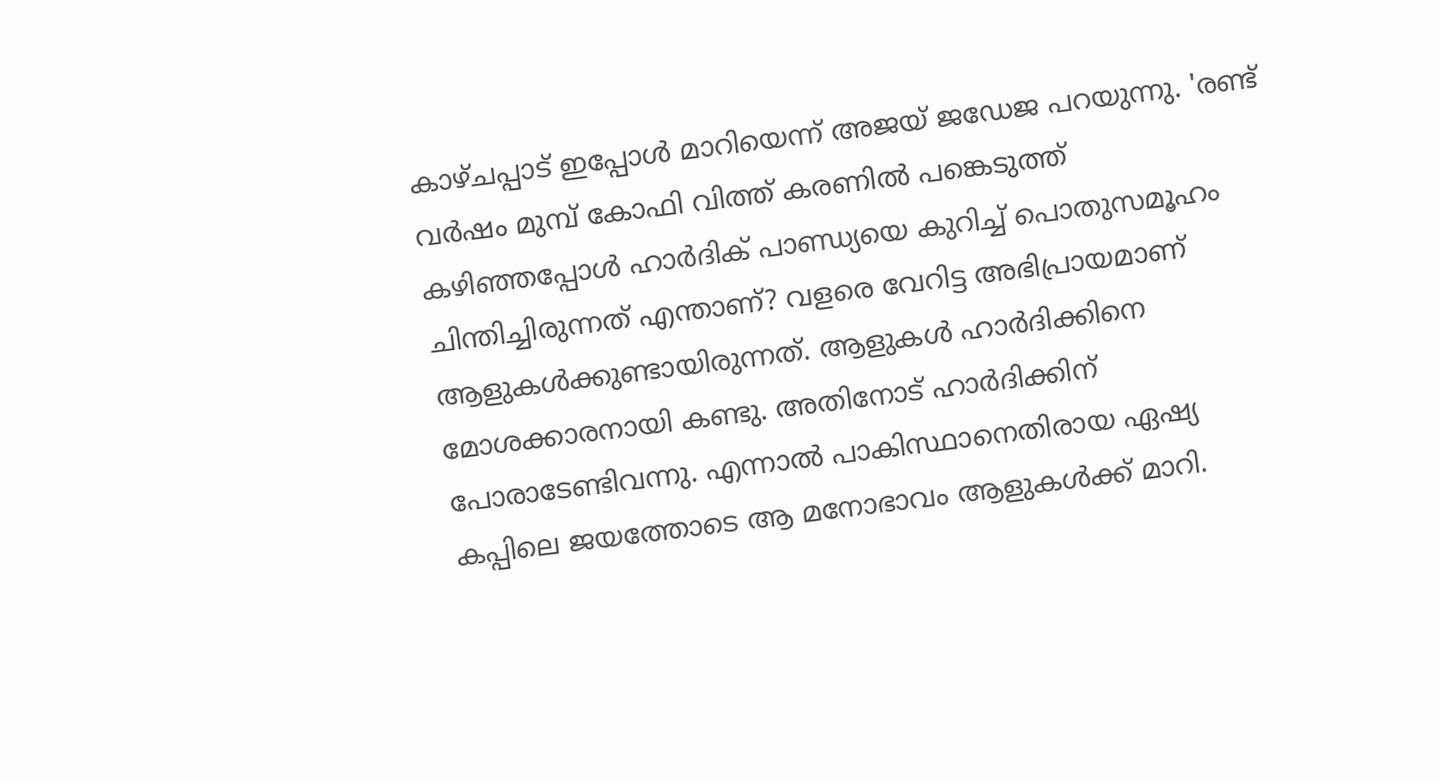കാഴ്‌ചപ്പാട് ഇപ്പോള്‍ മാറിയെന്ന് അജയ് ജഡേജ പറയുന്നു. 'രണ്ട് വര്‍ഷം മുമ്പ് കോഫി വിത്ത് കരണില്‍ പങ്കെടുത്ത് കഴിഞ്ഞപ്പോള്‍ ഹാര്‍ദിക് പാണ്ഡ്യയെ കുറിച്ച് പൊതുസമൂഹം ചിന്തിച്ചിരുന്നത് എന്താണ്? വളരെ വേറിട്ട അഭിപ്രായമാണ് ആളുകള്‍ക്കുണ്ടായിരുന്നത്. ആളുകള്‍ ഹാര്‍ദിക്കിനെ മോശക്കാരനായി കണ്ടു. അതിനോട് ഹാര്‍ദിക്കിന് പോരാടേണ്ടിവന്നു. എന്നാല്‍ പാകിസ്ഥാനെതിരായ ഏഷ്യ കപ്പിലെ ജയത്തോടെ ആ മനോഭാവം ആളുകള്‍ക്ക് മാറി.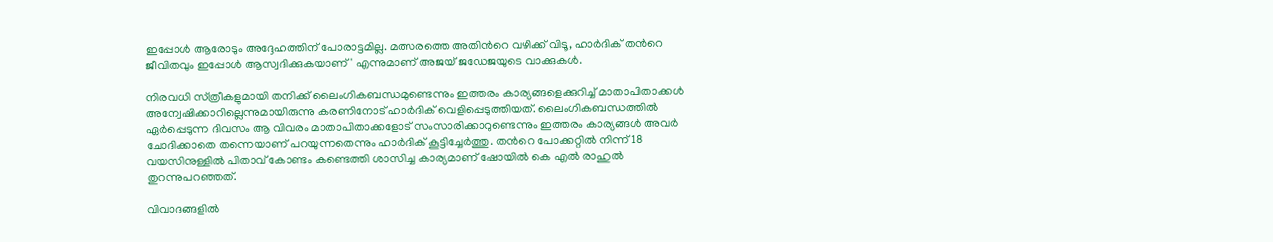ഇപ്പോള്‍ ആരോടും അദ്ദേഹത്തിന് പോരാട്ടമില്ല. മത്സരത്തെ അതിന്‍റെ വഴിക്ക് വിടൂ, ഹാര്‍ദിക് തന്‍റെ ജീവിതവും ഇപ്പോള്‍ ആസ്വദിക്കുകയാണ്' എന്നുമാണ് അജയ് ജഡേജയുടെ വാക്കുകള്‍.

നിരവധി സ്‌ത്രീകളുമായി തനിക്ക് ലൈംഗികബന്ധമുണ്ടെന്നും ഇത്തരം കാര്യങ്ങളെക്കുറിച്ച് മാതാപിതാക്കള്‍ അന്വേഷിക്കാറില്ലെന്നുമായിരുന്നു കരണിനോട് ഹാര്‍ദിക് വെളിപ്പെടുത്തിയത്. ലൈംഗികബന്ധത്തില്‍ ഏര്‍പ്പെടുന്ന ദിവസം ആ വിവരം മാതാപിതാക്കളോട് സംസാരിക്കാറുണ്ടെന്നും ഇത്തരം കാര്യങ്ങള്‍ അവര്‍ ചോദിക്കാതെ തന്നെയാണ് പറയുന്നതെന്നും ഹാര്‍ദിക് കൂട്ടിച്ചേര്‍ത്തു. തന്‍റെ പോക്കറ്റില്‍ നിന്ന് 18 വയസിനുള്ളില്‍ പിതാവ് കോണ്ടം കണ്ടെത്തി ശാസിച്ച കാര്യമാണ് ഷോയില്‍ കെ എല്‍ രാഹുല്‍ തുറന്നുപറഞ്ഞത്.

വിവാദങ്ങളില്‍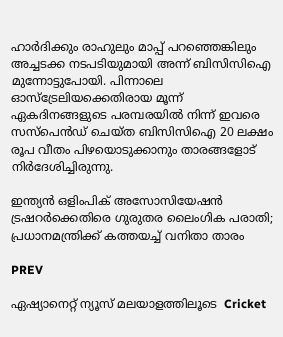ഹാര്‍ദിക്കും രാഹുലും മാപ്പ് പറഞ്ഞെങ്കിലും അച്ചടക്ക നടപടിയുമായി അന്ന് ബിസിസിഐ മുന്നോട്ടുപോയി. പിന്നാലെ ഓസ്‌ട്രേലിയക്കെതിരായ മൂന്ന് ഏകദിനങ്ങളുടെ പരമ്പരയില്‍ നിന്ന് ഇവരെ സസ്‌പെന്‍ഡ് ചെയ്ത ബിസിസിഐ 20 ലക്ഷം രൂപ വീതം പിഴയൊടുക്കാനും താരങ്ങളോട് നിര്‍ദേശിച്ചിരുന്നു.

ഇന്ത്യന്‍ ഒളിംപിക് അസോസിയേഷന്‍ ട്രഷറര്‍ക്കെതിരെ ഗുരുതര ലൈംഗിക പരാതി; പ്രധാനമന്ത്രിക്ക് കത്തയച്ച് വനിതാ താരം

PREV

ഏഷ്യാനെറ്റ് ന്യൂസ് മലയാളത്തിലൂടെ  Cricket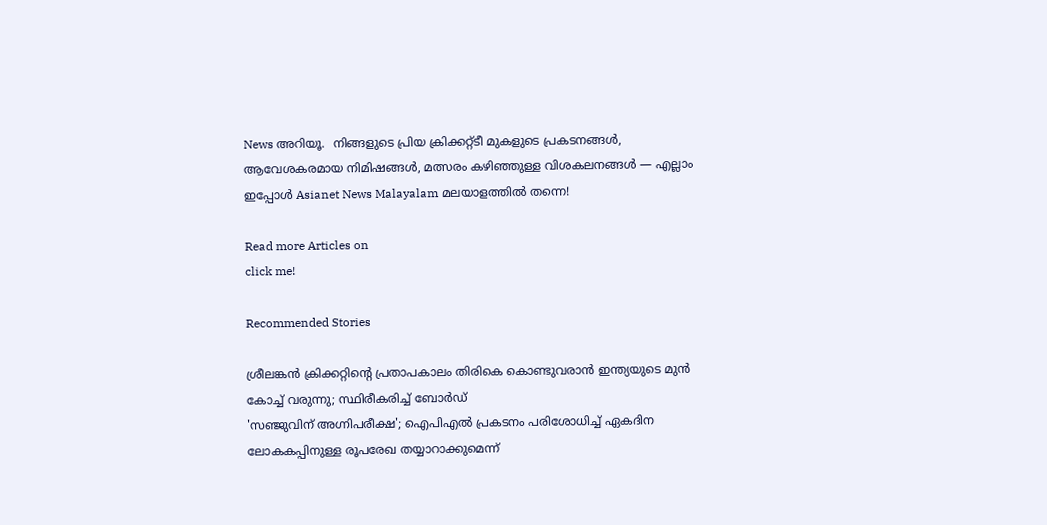News അറിയൂ.  നിങ്ങളുടെ പ്രിയ ക്രിക്കറ്റ്ടീ മുകളുടെ പ്രകടനങ്ങൾ, ആവേശകരമായ നിമിഷങ്ങൾ, മത്സരം കഴിഞ്ഞുള്ള വിശകലനങ്ങൾ — എല്ലാം ഇപ്പോൾ Asianet News Malayalam മലയാളത്തിൽ തന്നെ!

Read more Articles on
click me!

Recommended Stories

ശ്രീലങ്കന്‍ ക്രിക്കറ്റിന്റെ പ്രതാപകാലം തിരികെ കൊണ്ടുവരാന്‍ ഇന്ത്യയുടെ മുന്‍ കോച്ച് വരുന്നു; സ്ഥിരീകരിച്ച് ബോര്‍ഡ്
'സഞ്ജുവിന് അഗ്നിപരീക്ഷ'; ഐപിഎല്‍ പ്രകടനം പരിശോധിച്ച് ഏകദിന ലോകകപ്പിനുള്ള രൂപരേഖ തയ്യാറാക്കുമെന്ന്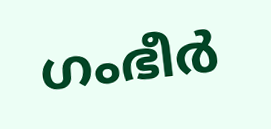ഗംഭീര്‍